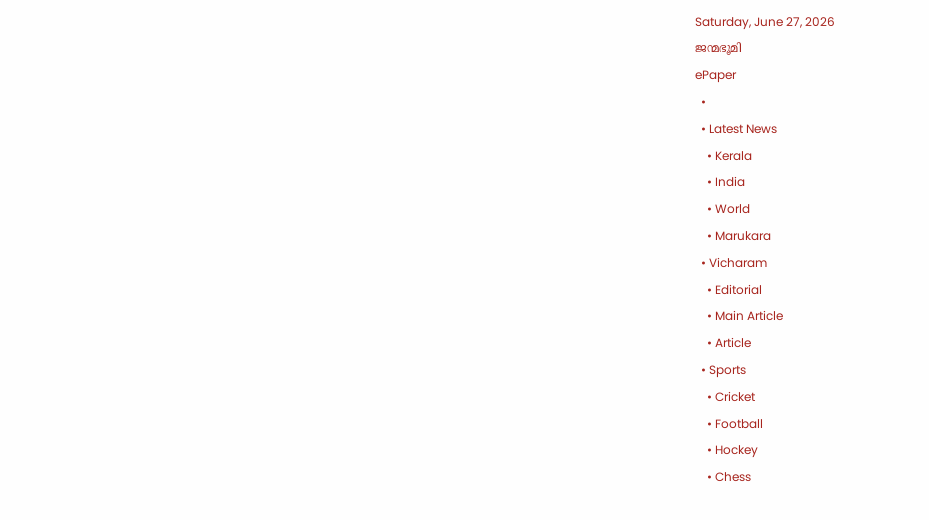Saturday, June 27, 2026
ജന്മഭൂമി
ePaper
  •
  • Latest News
    • Kerala
    • India
    • World
    • Marukara
  • Vicharam
    • Editorial
    • Main Article
    • Article
  • Sports
    • Cricket
    • Football
    • Hockey
    • Chess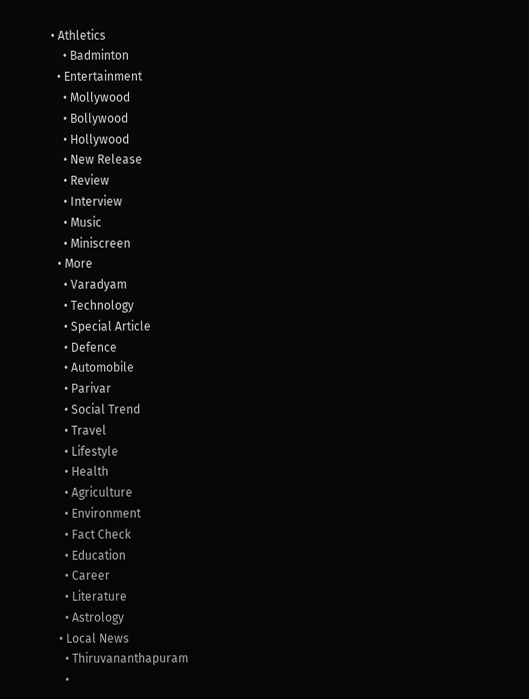• Athletics
    • Badminton
  • Entertainment
    • Mollywood
    • Bollywood
    • Hollywood
    • New Release
    • Review
    • Interview
    • Music
    • Miniscreen
  • More
    • Varadyam
    • Technology
    • Special Article
    • Defence
    • Automobile
    • Parivar
    • Social Trend
    • Travel
    • Lifestyle
    • Health
    • Agriculture
    • Environment
    • Fact Check
    • Education
    • Career
    • Literature
    • Astrology
  • Local News
    • Thiruvananthapuram
    •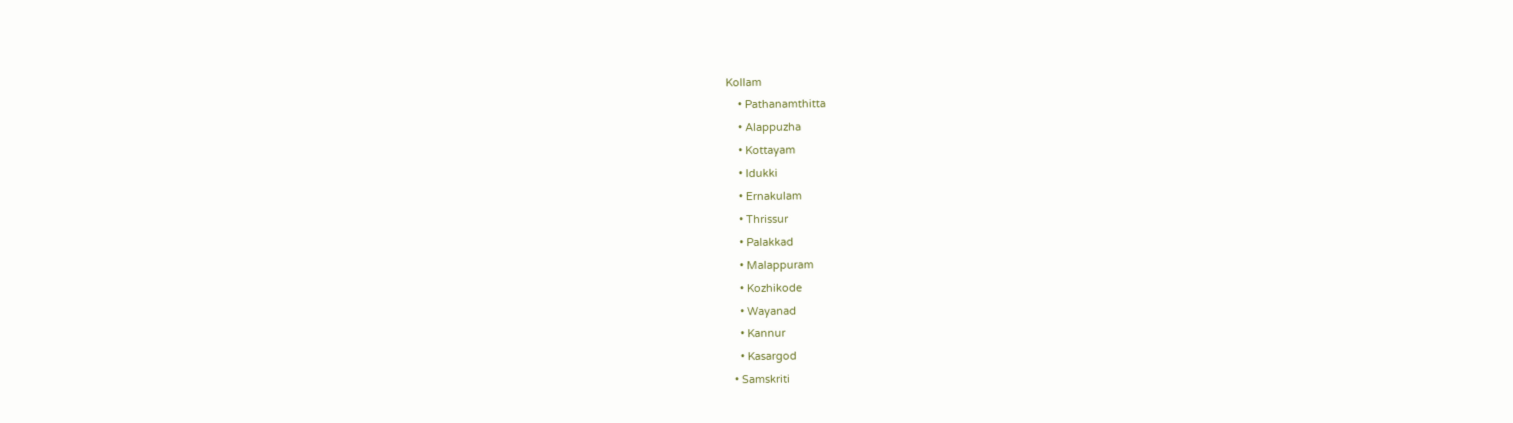Kollam
    • Pathanamthitta
    • Alappuzha
    • Kottayam
    • Idukki
    • Ernakulam
    • Thrissur
    • Palakkad
    • Malappuram
    • Kozhikode
    • Wayanad
    • Kannur
    • Kasargod
  • Samskriti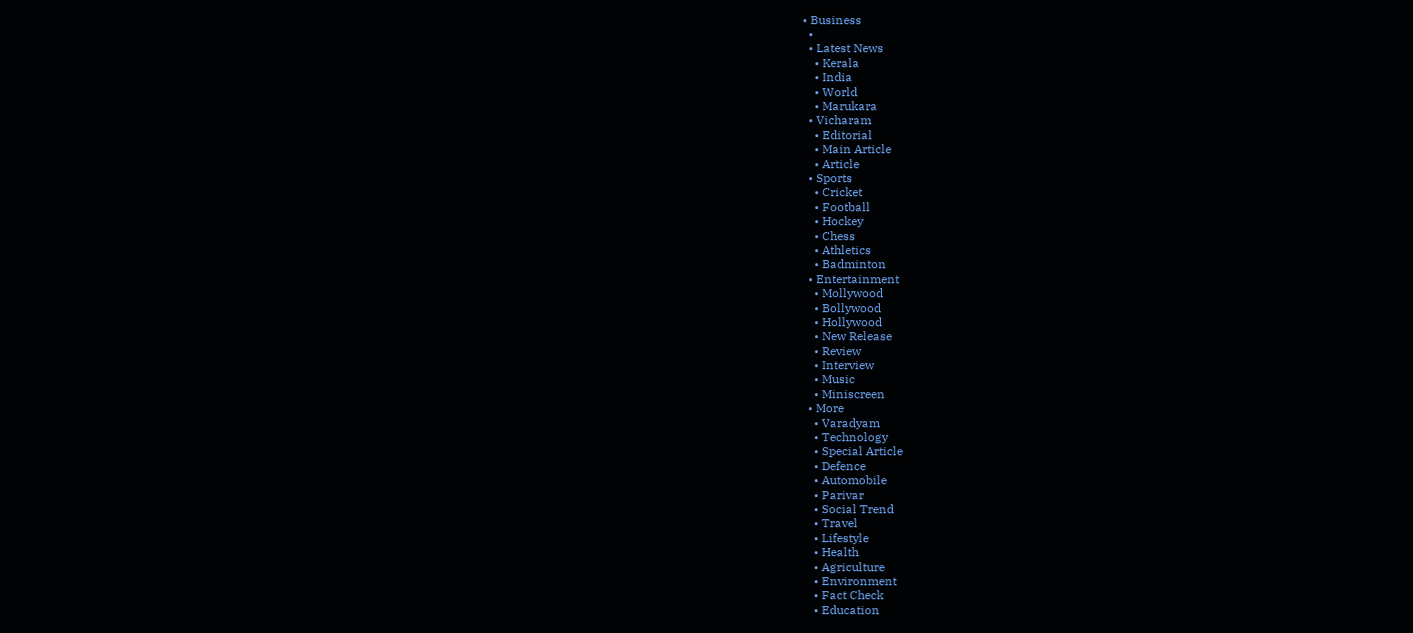• Business
  •
  • Latest News
    • Kerala
    • India
    • World
    • Marukara
  • Vicharam
    • Editorial
    • Main Article
    • Article
  • Sports
    • Cricket
    • Football
    • Hockey
    • Chess
    • Athletics
    • Badminton
  • Entertainment
    • Mollywood
    • Bollywood
    • Hollywood
    • New Release
    • Review
    • Interview
    • Music
    • Miniscreen
  • More
    • Varadyam
    • Technology
    • Special Article
    • Defence
    • Automobile
    • Parivar
    • Social Trend
    • Travel
    • Lifestyle
    • Health
    • Agriculture
    • Environment
    • Fact Check
    • Education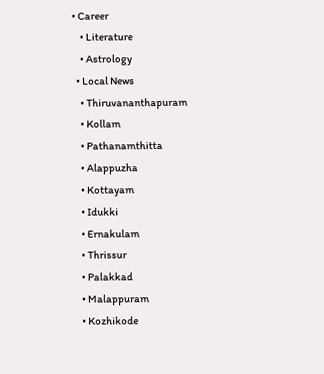• Career
    • Literature
    • Astrology
  • Local News
    • Thiruvananthapuram
    • Kollam
    • Pathanamthitta
    • Alappuzha
    • Kottayam
    • Idukki
    • Ernakulam
    • Thrissur
    • Palakkad
    • Malappuram
    • Kozhikode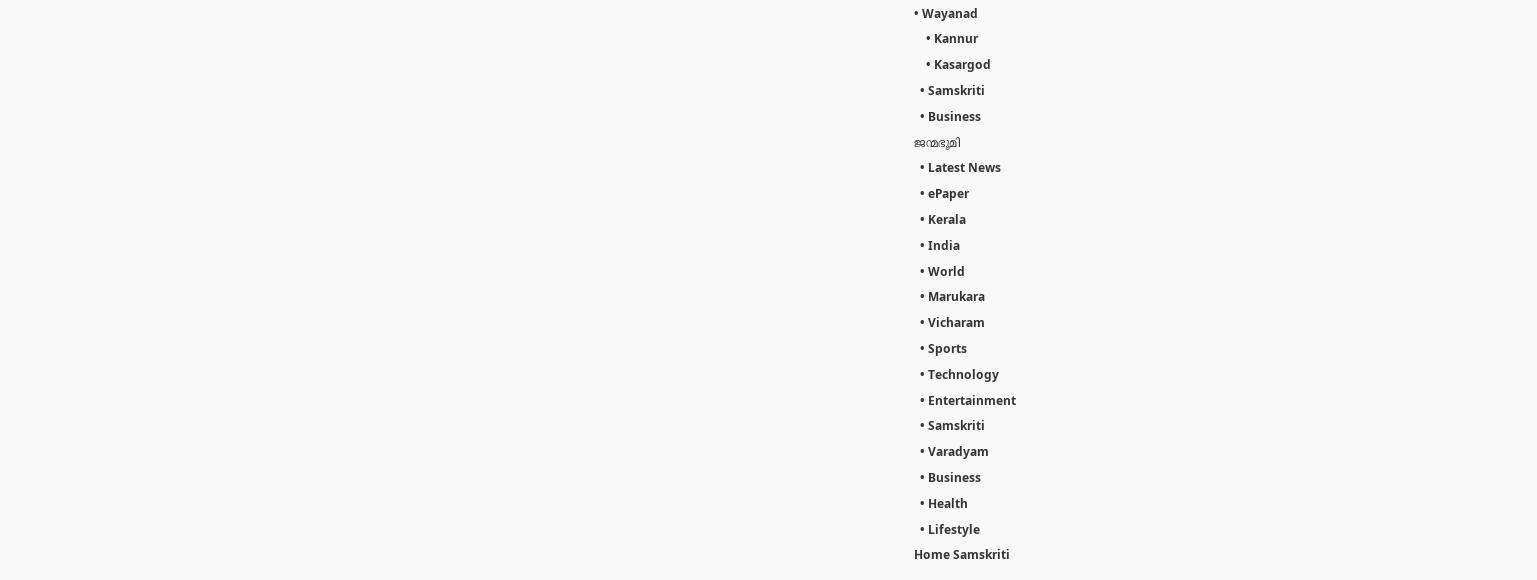• Wayanad
    • Kannur
    • Kasargod
  • Samskriti
  • Business
ജന്മഭൂമി
  • Latest News
  • ePaper
  • Kerala
  • India
  • World
  • Marukara
  • Vicharam
  • Sports
  • Technology
  • Entertainment
  • Samskriti
  • Varadyam
  • Business
  • Health
  • Lifestyle
Home Samskriti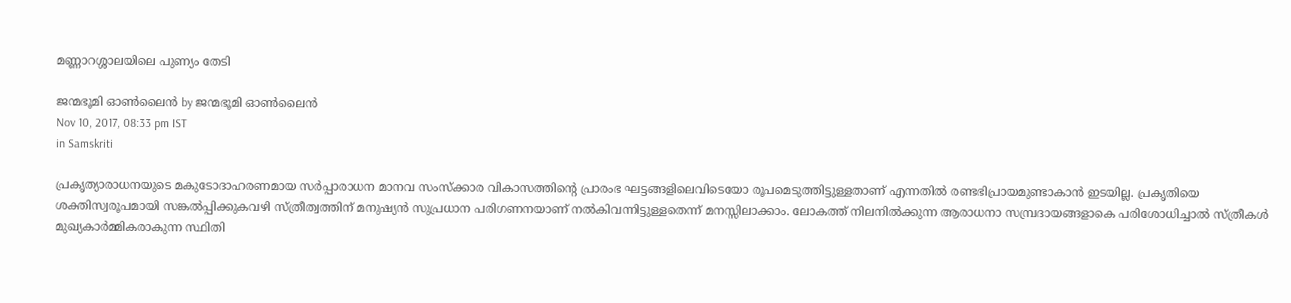മണ്ണാറശ്ശാലയിലെ പുണ്യം തേടി

ജന്മഭൂമി ഓണ്‍ലൈന്‍ by ജന്മഭൂമി ഓണ്‍ലൈന്‍
Nov 10, 2017, 08:33 pm IST
in Samskriti

പ്രകൃത്യാരാധനയുടെ മകുടോദാഹരണമായ സര്‍പ്പാരാധന മാനവ സംസ്‌ക്കാര വികാസത്തിന്റെ പ്രാരംഭ ഘട്ടങ്ങളിലെവിടെയോ രൂപമെടുത്തിട്ടുള്ളതാണ് എന്നതില്‍ രണ്ടഭിപ്രായമുണ്ടാകാന്‍ ഇടയില്ല. പ്രകൃതിയെ ശക്തിസ്വരൂപമായി സങ്കല്‍പ്പിക്കുകവഴി സ്ത്രീത്വത്തിന് മനുഷ്യന്‍ സുപ്രധാന പരിഗണനയാണ് നല്‍കിവന്നിട്ടുള്ളതെന്ന് മനസ്സിലാക്കാം. ലോകത്ത് നിലനില്‍ക്കുന്ന ആരാധനാ സമ്പ്രദായങ്ങളാകെ പരിശോധിച്ചാല്‍ സ്ത്രീകള്‍ മുഖ്യകാര്‍മ്മികരാകുന്ന സ്ഥിതി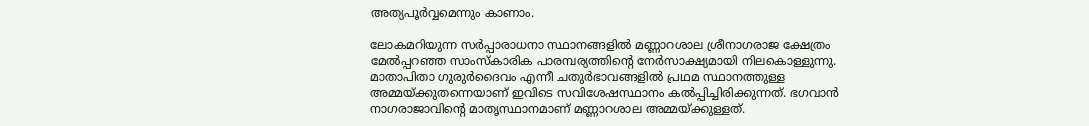അത്യപൂര്‍വ്വമെന്നും കാണാം.

ലോകമറിയുന്ന സര്‍പ്പാരാധനാ സ്ഥാനങ്ങളില്‍ മണ്ണാറശാല ശ്രീനാഗരാജ ക്ഷേത്രം മേല്‍പ്പറഞ്ഞ സാംസ്‌കാരിക പാരമ്പര്യത്തിന്റെ നേര്‍സാക്ഷ്യമായി നിലകൊള്ളുന്നു. മാതാപിതാ ഗുരുര്‍ദൈവം എന്നീ ചതുര്‍ഭാവങ്ങളില്‍ പ്രഥമ സ്ഥാനത്തുള്ള അമ്മയ്‌ക്കുതന്നെയാണ് ഇവിടെ സവിശേഷസ്ഥാനം കല്‍പ്പിച്ചിരിക്കുന്നത്. ഭഗവാന്‍ നാഗരാജാവിന്റെ മാതൃസ്ഥാനമാണ് മണ്ണാറശാല അമ്മയ്‌ക്കുള്ളത്.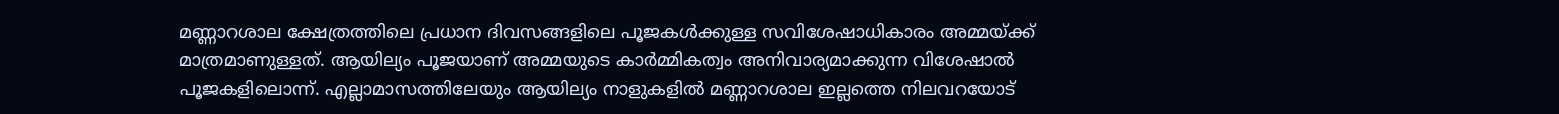മണ്ണാറശാല ക്ഷേത്രത്തിലെ പ്രധാന ദിവസങ്ങളിലെ പൂജകള്‍ക്കുള്ള സവിശേഷാധികാരം അമ്മയ്‌ക്ക് മാത്രമാണുള്ളത്. ആയില്യം പൂജയാണ് അമ്മയുടെ കാര്‍മ്മികത്വം അനിവാര്യമാക്കുന്ന വിശേഷാല്‍ പൂജകളിലൊന്ന്. എല്ലാമാസത്തിലേയും ആയില്യം നാളുകളില്‍ മണ്ണാറശാല ഇല്ലത്തെ നിലവറയോട്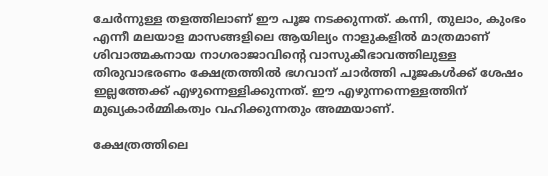ചേര്‍ന്നുള്ള തളത്തിലാണ് ഈ പൂജ നടക്കുന്നത്. കന്നി, തുലാം, കുംഭം എന്നീ മലയാള മാസങ്ങളിലെ ആയില്യം നാളുകളില്‍ മാത്രമാണ് ശിവാത്മകനായ നാഗരാജാവിന്റെ വാസുകീഭാവത്തിലുള്ള തിരുവാഭരണം ക്ഷേത്രത്തില്‍ ഭഗവാന് ചാര്‍ത്തി പൂജകള്‍ക്ക് ശേഷം ഇല്ലത്തേക്ക് എഴുന്നെള്ളിക്കുന്നത്. ഈ എഴുന്നന്നെള്ളത്തിന് മുഖ്യകാര്‍മ്മികത്വം വഹിക്കുന്നതും അമ്മയാണ്.

ക്ഷേത്രത്തിലെ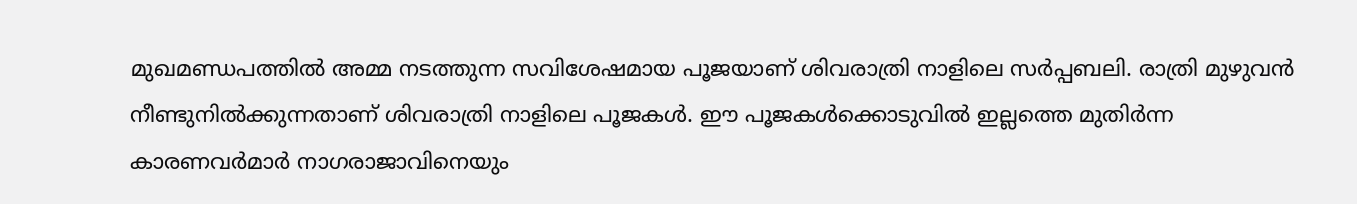മുഖമണ്ഡപത്തില്‍ അമ്മ നടത്തുന്ന സവിശേഷമായ പൂജയാണ് ശിവരാത്രി നാളിലെ സര്‍പ്പബലി. രാത്രി മുഴുവന്‍ നീണ്ടുനില്‍ക്കുന്നതാണ് ശിവരാത്രി നാളിലെ പൂജകള്‍. ഈ പൂജകള്‍ക്കൊടുവില്‍ ഇല്ലത്തെ മുതിര്‍ന്ന കാരണവര്‍മാര്‍ നാഗരാജാവിനെയും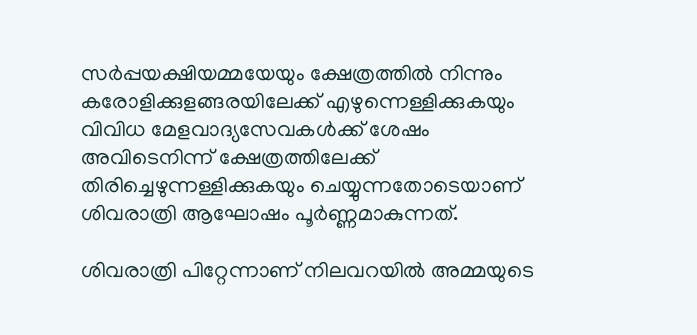സര്‍പ്പയക്ഷിയമ്മയേയും ക്ഷേത്രത്തില്‍ നിന്നും കരോളിക്കുളങ്ങരയിലേക്ക് എഴുന്നെള്ളിക്കുകയും വിവിധ മേളവാദ്യസേവകള്‍ക്ക് ശേഷം അവിടെനിന്ന് ക്ഷേത്രത്തിലേക്ക് തിരിച്ചെഴുന്നള്ളിക്കുകയും ചെയ്യുന്നതോടെയാണ് ശിവരാത്രി ആഘോഷം പൂര്‍ണ്ണമാകുന്നത്.

ശിവരാത്രി പിറ്റേന്നാണ് നിലവറയില്‍ അമ്മയുടെ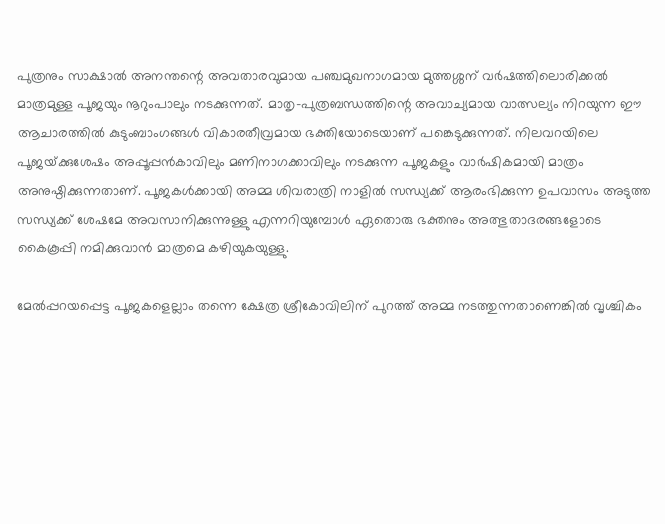പുത്രനും സാക്ഷാല്‍ അനന്തന്റെ അവതാരവുമായ പഞ്ചമുഖനാഗമായ മുത്തശ്ശന് വര്‍ഷത്തിലൊരിക്കല്‍ മാത്രമുള്ള പൂജയും നൂറുംപാലും നടക്കുന്നത്. മാതൃ-പുത്രബന്ധത്തിന്റെ അവാച്യമായ വാത്സല്യം നിറയുന്ന ഈ ആചാരത്തില്‍ കുടുംബാംഗങ്ങള്‍ വികാരതീവ്രമായ ഭക്തിയോടെയാണ് പങ്കെടുക്കുന്നത്. നിലവറയിലെ പൂജയ്‌ക്കുശേഷം അപ്പൂപ്പന്‍കാവിലും മണിനാഗക്കാവിലും നടക്കുന്ന പൂജകളും വാര്‍ഷികമായി മാത്രം അനുഷ്ഠിക്കുന്നതാണ്. പൂജകള്‍ക്കായി അമ്മ ശിവരാത്രി നാളില്‍ സന്ധ്യക്ക് ആരംഭിക്കുന്ന ഉപവാസം അടുത്ത സന്ധ്യക്ക് ശേഷമേ അവസാനിക്കുന്നുള്ളു എന്നറിയുമ്പോള്‍ ഏതൊരു ഭക്തനും അത്ഭുതാദരങ്ങളോടെ കൈകൂപ്പി നമിക്കുവാന്‍ മാത്രമെ കഴിയുകയുള്ളു.

മേല്‍പ്പറയപ്പെട്ട പൂജകളെല്ലാം തന്നെ ക്ഷേത്ര ശ്രീകോവിലിന് പുറത്ത് അമ്മ നടത്തുന്നതാണെങ്കില്‍ വൃശ്ചികം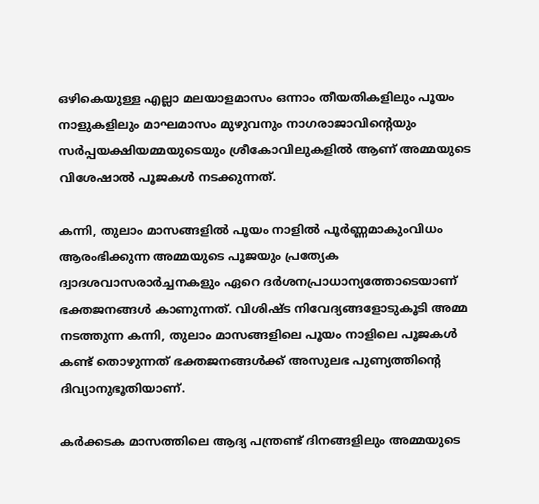ഒഴികെയുള്ള എല്ലാ മലയാളമാസം ഒന്നാം തീയതികളിലും പൂയം നാളുകളിലും മാഘമാസം മുഴുവനും നാഗരാജാവിന്റെയും സര്‍പ്പയക്ഷിയമ്മയുടെയും ശ്രീകോവിലുകളില്‍ ആണ് അമ്മയുടെ വിശേഷാല്‍ പൂജകള്‍ നടക്കുന്നത്.

കന്നി, തുലാം മാസങ്ങളില്‍ പൂയം നാളില്‍ പൂര്‍ണ്ണമാകുംവിധം ആരംഭിക്കുന്ന അമ്മയുടെ പൂജയും പ്രത്യേക ദ്വാദശവാസരാര്‍ച്ചനകളും ഏറെ ദര്‍ശനപ്രാധാന്യത്തോടെയാണ് ഭക്തജനങ്ങള്‍ കാണുന്നത്. വിശിഷ്ട നിവേദ്യങ്ങളോടുകൂടി അമ്മ നടത്തുന്ന കന്നി, തുലാം മാസങ്ങളിലെ പൂയം നാളിലെ പൂജകള്‍ കണ്ട് തൊഴുന്നത് ഭക്തജനങ്ങള്‍ക്ക് അസുലഭ പുണ്യത്തിന്റെ ദിവ്യാനുഭൂതിയാണ്.

കര്‍ക്കടക മാസത്തിലെ ആദ്യ പന്ത്രണ്ട് ദിനങ്ങളിലും അമ്മയുടെ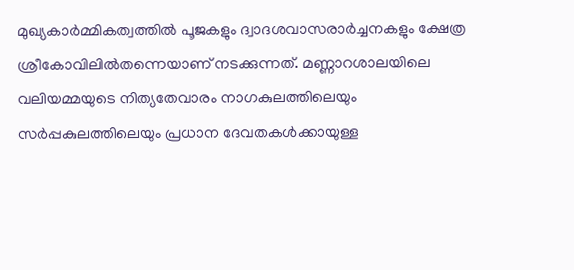മുഖ്യകാര്‍മ്മികത്വത്തില്‍ പൂജകളും ദ്വാദശവാസരാര്‍ച്ചനകളും ക്ഷേത്ര ശ്രീകോവിലില്‍തന്നെയാണ് നടക്കുന്നത്. മണ്ണാറശാലയിലെ വലിയമ്മയുടെ നിത്യതേവാരം നാഗകുലത്തിലെയും സര്‍പ്പകുലത്തിലെയും പ്രധാന ദേവതകള്‍ക്കായുള്ള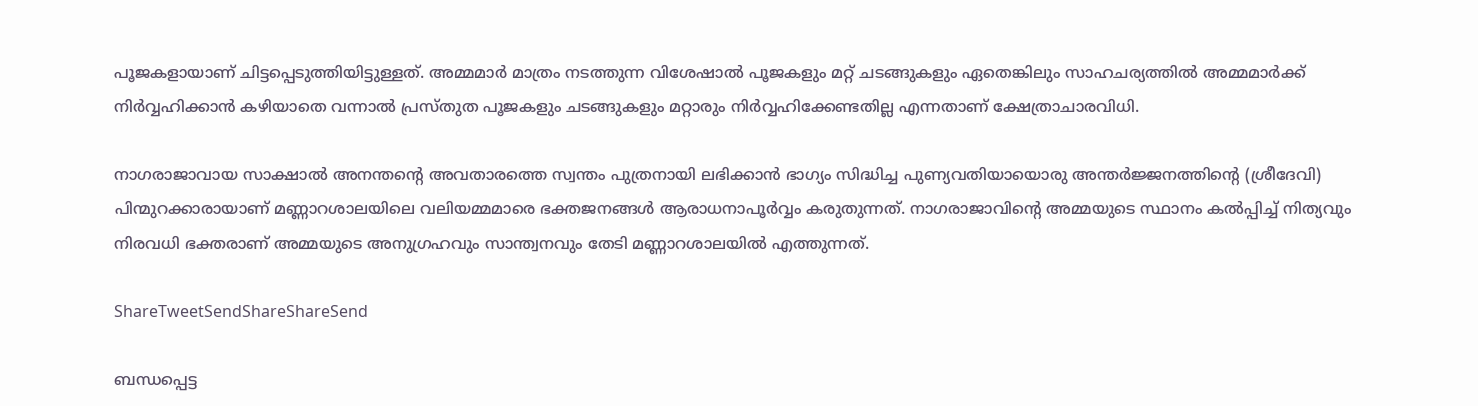പൂജകളായാണ് ചിട്ടപ്പെടുത്തിയിട്ടുള്ളത്. അമ്മമാര്‍ മാത്രം നടത്തുന്ന വിശേഷാല്‍ പൂജകളും മറ്റ് ചടങ്ങുകളും ഏതെങ്കിലും സാഹചര്യത്തില്‍ അമ്മമാര്‍ക്ക് നിര്‍വ്വഹിക്കാന്‍ കഴിയാതെ വന്നാല്‍ പ്രസ്തുത പൂജകളും ചടങ്ങുകളും മറ്റാരും നിര്‍വ്വഹിക്കേണ്ടതില്ല എന്നതാണ് ക്ഷേത്രാചാരവിധി.

നാഗരാജാവായ സാക്ഷാല്‍ അനന്തന്റെ അവതാരത്തെ സ്വന്തം പുത്രനായി ലഭിക്കാന്‍ ഭാഗ്യം സിദ്ധിച്ച പുണ്യവതിയായൊരു അന്തര്‍ജ്ജനത്തിന്റെ (ശ്രീദേവി) പിന്മുറക്കാരായാണ് മണ്ണാറശാലയിലെ വലിയമ്മമാരെ ഭക്തജനങ്ങള്‍ ആരാധനാപൂര്‍വ്വം കരുതുന്നത്. നാഗരാജാവിന്റെ അമ്മയുടെ സ്ഥാനം കല്‍പ്പിച്ച് നിത്യവും നിരവധി ഭക്തരാണ് അമ്മയുടെ അനുഗ്രഹവും സാന്ത്വനവും തേടി മണ്ണാറശാലയില്‍ എത്തുന്നത്.

ShareTweetSendShareShareSend

ബന്ധപ്പെട്ട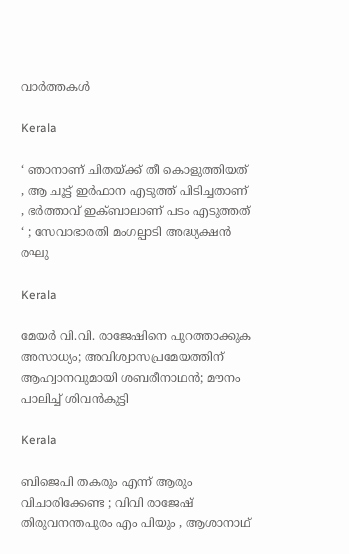വാര്‍ത്തകള്‍

Kerala

‘ ഞാനാണ് ചിതയ്‌ക്ക് തീ കൊളുത്തിയത് , ആ ചൂട്ട് ഇർഫാന എടുത്ത് പിടിച്ചതാണ് , ഭർത്താവ് ഇക്ബാലാണ് പടം എടുത്തത് ‘ ; സേവാഭാരതി മംഗല്പാടി അദ്ധ്യക്ഷൻ രഘു

Kerala

മേയര്‍ വി.വി. രാജേഷിനെ പുറത്താക്കുക അസാധ്യം; അവിശ്വാസപ്രമേയത്തിന് ആഹ്വാനവുമായി ശബരീനാഥന്‍; മൗനം പാലിച്ച് ശിവന്‍കുട്ടി

Kerala

ബിജെപി തകരും എന്ന് ആരും വിചാരിക്കേണ്ട ; വിവി രാജേഷ് തിരുവനന്തപുരം എം പിയും , ആശാനാഥ്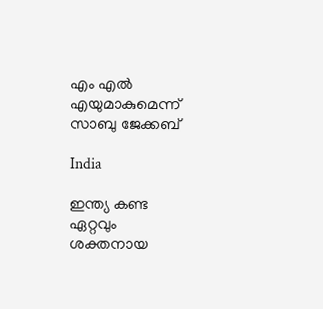എം എൽ എയുമാകുമെന്ന് സാബു ജേക്കബ്

India

ഇന്ത്യ കണ്ട ഏറ്റവും ശക്തനായ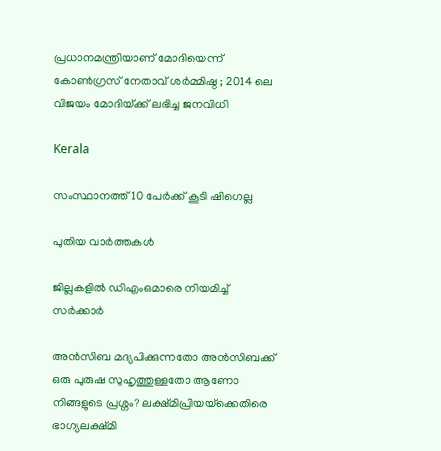പ്രധാനമന്ത്രിയാണ് മോദിയെന്ന് കോൺഗ്രസ് നേതാവ് ശർമ്മിഷ്ഠ ; 2014 ലെ വിജയം മോദിയ്‌ക്ക് ലഭിച്ച ജനവിധി

Kerala

സംസ്ഥാനത്ത് 10 പേര്‍ക്ക് കൂടി ഷിഗെല്ല

പുതിയ വാര്‍ത്തകള്‍

ജില്ലകളില്‍ ഡിഎംഒമാരെ നിയമിച്ച് സര്‍ക്കാര്‍

അൻസിബ മദ്യപിക്കുന്നതോ അൻസിബക്ക് ഒരു പുരുഷ സുഹൃത്തുള്ളതോ ആണോ നിങ്ങളുടെ പ്രശ്നം? ലക്ഷ്മിപ്രിയയ്‌ക്കെതിരെ ഭാഗ്യലക്ഷ്മി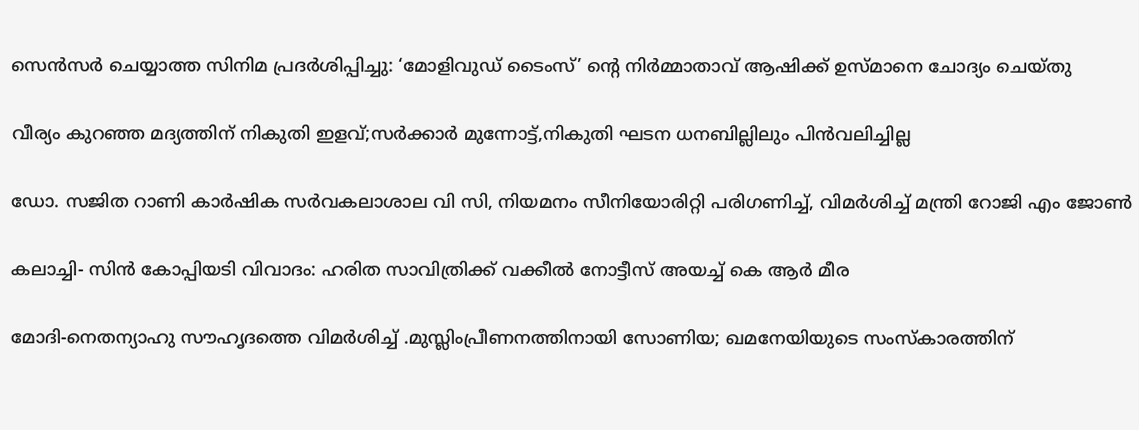സെന്‍സര്‍ ചെയ്യാത്ത സിനിമ പ്രദര്‍ശിപ്പിച്ചു: ‘മോളിവുഡ് ടൈംസ്’ ന്റെ നിര്‍മ്മാതാവ് ആഷിക്ക് ഉസ്മാനെ ചോദ്യം ചെയ്തു

വീര്യം കുറഞ്ഞ മദ്യത്തിന് നികുതി ഇളവ്;സര്‍ക്കാര്‍ മുന്നോട്ട്,നികുതി ഘടന ധനബില്ലിലും പിന്‍വലിച്ചില്ല

ഡോ. സജിത റാണി കാര്‍ഷിക സര്‍വകലാശാല വി സി, നിയമനം സീനിയോരിറ്റി പരിഗണിച്ച്, വിമര്‍ശിച്ച് മന്ത്രി റോജി എം ജോണ്‍

കലാച്ചി- സിന്‍ കോപ്പിയടി വിവാദം: ഹരിത സാവിത്രിക്ക് വക്കീല്‍ നോട്ടീസ് അയച്ച് കെ ആര്‍ മീര

മോദി-നെതന്യാഹു സൗഹൃദത്തെ വിമര്‍ശിച്ച് .മുസ്ലിംപ്രീണനത്തിനായി സോണിയ; ഖമനേയിയുടെ സംസ്കാരത്തിന്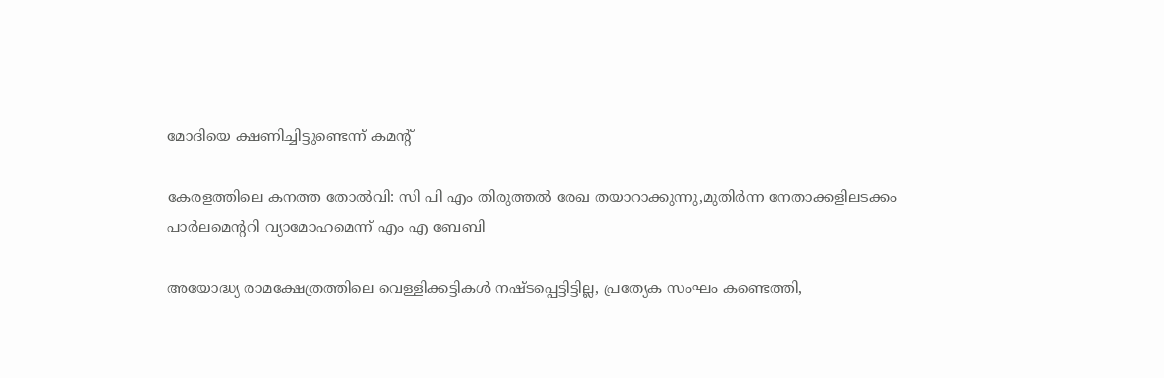മോദിയെ ക്ഷണിച്ചിട്ടുണ്ടെന്ന് കമന്‍റ്

കേരളത്തിലെ കനത്ത തോല്‍വി: സി പി എം തിരുത്തല്‍ രേഖ തയാറാക്കുന്നു,മുതിര്‍ന്ന നേതാക്കളിലടക്കം പാര്‍ലമെന്ററി വ്യാമോഹമെന്ന് എം എ ബേബി

അയോദ്ധ്യ രാമക്ഷേത്രത്തിലെ വെള്ളിക്കട്ടികൾ നഷ്ടപ്പെട്ടിട്ടില്ല, പ്രത്യേക സംഘം കണ്ടെത്തി,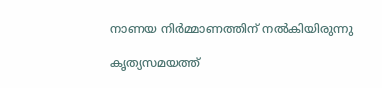നാണയ നിർമ്മാണത്തിന് നൽകിയിരുന്നു

കൃത്യസമയത്ത്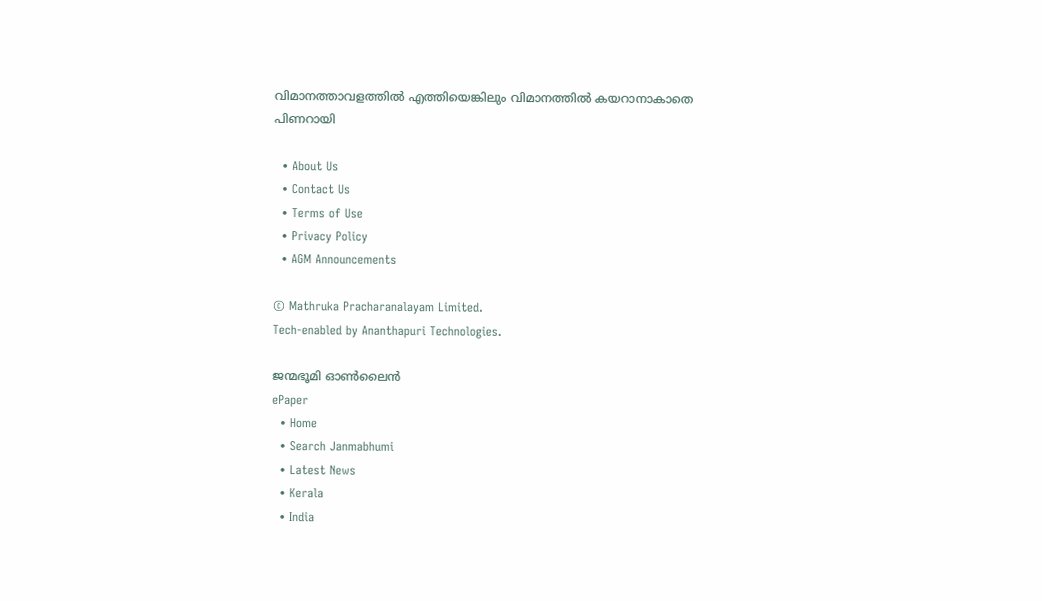വിമാനത്താവളത്തില്‍ എത്തിയെങ്കിലും വിമാനത്തില്‍ കയറാനാകാതെ പിണറായി

  • About Us
  • Contact Us
  • Terms of Use
  • Privacy Policy
  • AGM Announcements

© Mathruka Pracharanalayam Limited.
Tech-enabled by Ananthapuri Technologies.

ജന്മഭൂമി ഓണ്‍ലൈന്‍
ePaper
  • Home
  • Search Janmabhumi
  • Latest News
  • Kerala
  • India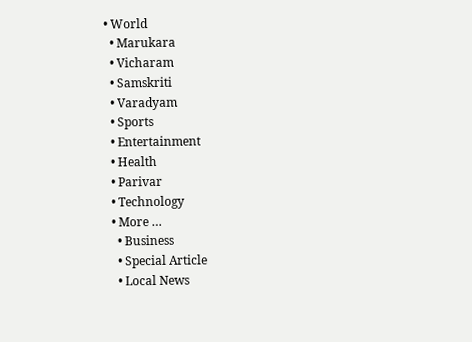• World
  • Marukara
  • Vicharam
  • Samskriti
  • Varadyam
  • Sports
  • Entertainment
  • Health
  • Parivar
  • Technology
  • More …
    • Business
    • Special Article
    • Local News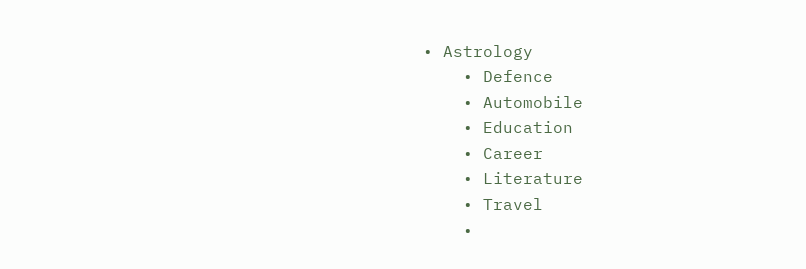• Astrology
    • Defence
    • Automobile
    • Education
    • Career
    • Literature
    • Travel
    •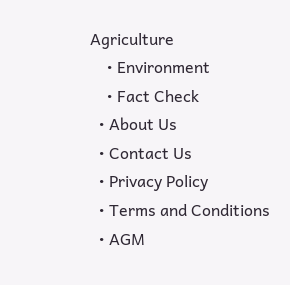Agriculture
    • Environment
    • Fact Check
  • About Us
  • Contact Us
  • Privacy Policy
  • Terms and Conditions
  • AGM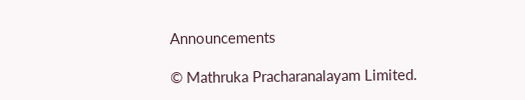Announcements

© Mathruka Pracharanalayam Limited.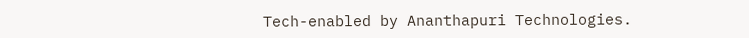Tech-enabled by Ananthapuri Technologies.